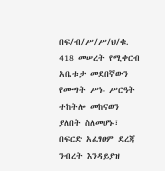በፍ/ብ/ሥ/ሥ/ህ/ቁ. 418 መሠረት የሚቀርብ አቤቱታ መደበኛውን የሙግት ሥነ- ሥርዓት ተከትሎ መከናወን ያለበት ስለመሆኑ፣ በፍርድ አፈፃፀም ደረጃ ንብረት እንዳይያዝ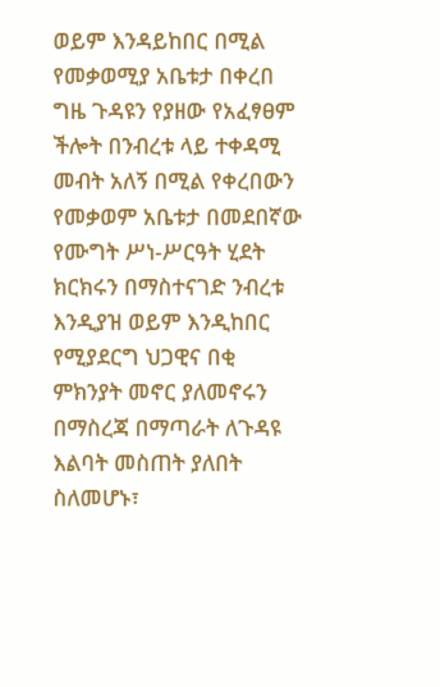ወይም እንዳይከበር በሚል የመቃወሚያ አቤቱታ በቀረበ ግዜ ጉዳዩን የያዘው የአፈፃፀም ችሎት በንብረቱ ላይ ተቀዳሚ መብት አለኝ በሚል የቀረበውን የመቃወም አቤቱታ በመደበኛው የሙግት ሥነ-ሥርዓት ሂደት ክርክሩን በማስተናገድ ንብረቱ እንዲያዝ ወይም እንዲከበር የሚያደርግ ህጋዊና በቂ ምክንያት መኖር ያለመኖሩን በማስረጃ በማጣራት ለጉዳዩ እልባት መስጠት ያለበት ስለመሆኑ፣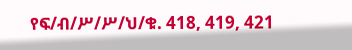የፍ/ብ/ሥ/ሥ/ህ/ቁ. 418, 419, 421